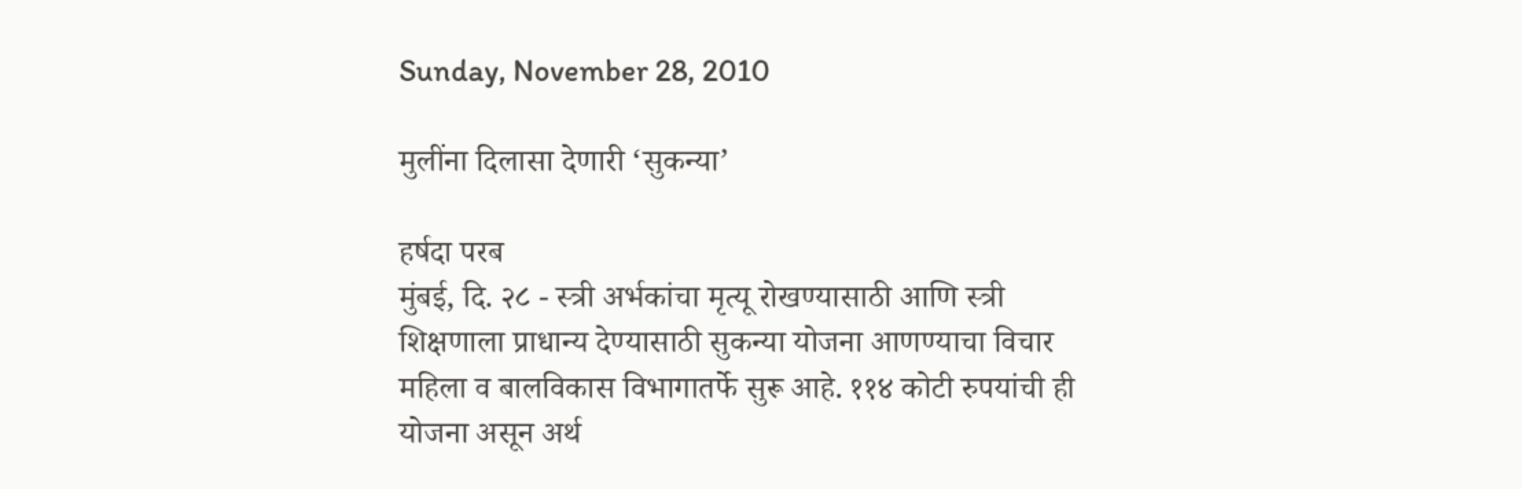Sunday, November 28, 2010

मुलींना दिलासा देणारी ‘सुकन्या’

हर्षदा परब
मुंबई, दि. २८ - स्त्री अर्भकांचा मृत्यू रोखण्यासाठी आणि स्त्री शिक्षणाला प्राधान्य देण्यासाठी सुकन्या योजना आणण्याचा विचार महिला व बालविकास विभागातर्फे सुरू आहे. ११४ कोटी रुपयांची ही योजना असून अर्थ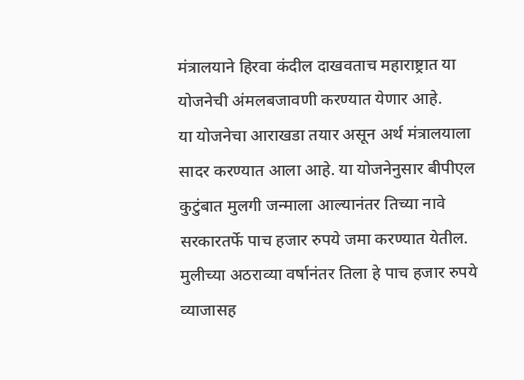मंत्रालयाने हिरवा कंदील दाखवताच महाराष्ट्रात या योजनेची अंमलबजावणी करण्यात येणार आहे.
या योजनेचा आराखडा तयार असून अर्थ मंत्रालयाला सादर करण्यात आला आहे. या योजनेनुसार बीपीएल कुटुंबात मुलगी जन्माला आल्यानंतर तिच्या नावे सरकारतर्फे पाच हजार रुपये जमा करण्यात येतील. मुलीच्या अठराव्या वर्षानंतर तिला हे पाच हजार रुपये व्याजासह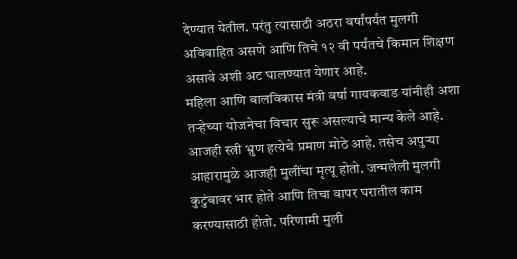देण्यात येतील. परंतु त्यासाठी अठरा वर्षांपर्यंत मुलगी अविवाहित असणे आणि तिचे १२ वी पर्यंतचे किमान शिक्षण असावे अशी अट घालण्यात येणार आहे.
महिला आणि बालविकास मंत्री वर्षा गायकवाड यांनीही अशा तर्‍हेच्या योजनेचा विचार सुरू असल्याचे मान्य केले आहे. आजही स्त्री भ्रुण हत्येचे प्रमाण मोठे आहे. तसेच अपुर्‍या आहारामुळे आजही मुलींचा मृत्यू होतो. जन्मलेली मुलगी कुटुंबावर भार होते आणि तिचा वापर घरातील काम करण्यासाठी होतो. परिणामी मुली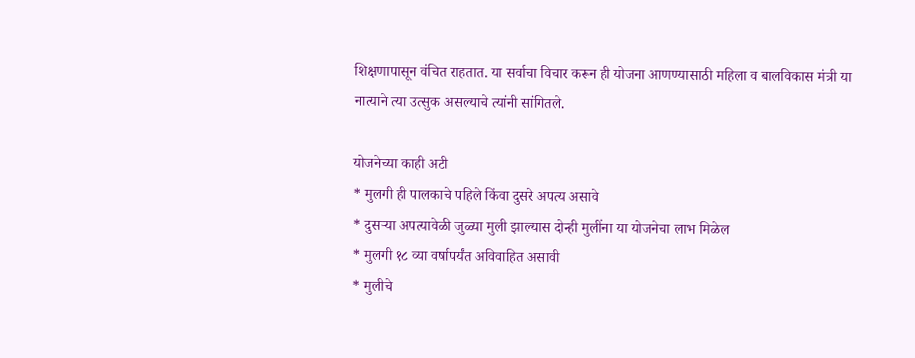शिक्षणापासून वंचित राहतात. या सर्वाचा विचार करून ही योजना आणण्यासाठी महिला व बालविकास मंत्री या नात्याने त्या उत्सुक असल्याचे त्यांनी सांगितले.

योजनेच्या काही अटी
* मुलगी ही पालकाचे पहिले किंवा दुसरे अपत्य असावे
* दुसर्‍या अपत्यावेळी जुळ्या मुली झाल्यास दोन्ही मुलींना या योजनेचा लाभ मिळेल
* मुलगी १८ व्या वर्षापर्यंत अविवाहित असावी
* मुलीचे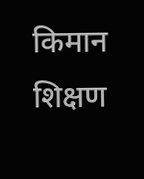किमान शिक्षण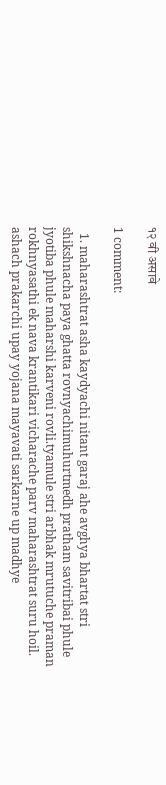१२ वी असावे

1 comment:

  1. maharashtrat asha kaydyachi nitant garaj ahe avghya bhartat stri shikshnacha paya ghatta rovnyachimuhurtmedh pratham savitribai phule jyotiba phule maharshi karveni rovli.tyamule stri arbhak mrutuche praman rokhnyasathi ek nava krantikari vicharache parv maharashtrat suru hoil. ashach prakarchi upay yojana mayavati sarkarne up madhye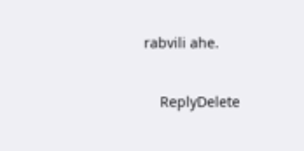rabvili ahe.

    ReplyDelete